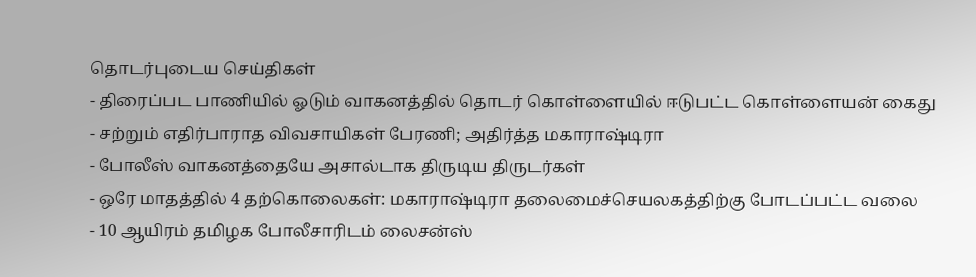தொடர்புடைய செய்திகள்
- திரைப்பட பாணியில் ஓடும் வாகனத்தில் தொடர் கொள்ளையில் ஈடுபட்ட கொள்ளையன் கைது
- சற்றும் எதிர்பாராத விவசாயிகள் பேரணி; அதிர்த்த மகாராஷ்டிரா
- போலீஸ் வாகனத்தையே அசால்டாக திருடிய திருடர்கள்
- ஒரே மாதத்தில் 4 தற்கொலைகள்: மகாராஷ்டிரா தலைமைச்செயலகத்திற்கு போடப்பட்ட வலை
- 10 ஆயிரம் தமிழக போலீசாரிடம் லைசன்ஸ்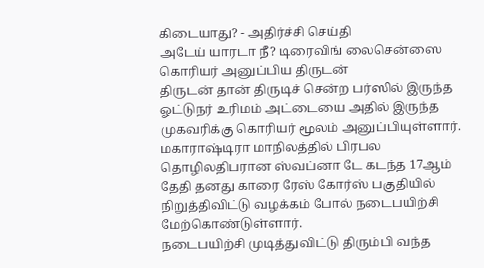கிடையாது? - அதிர்ச்சி செய்தி
அடேய் யாரடா நீ? டிரைவிங் லைசென்ஸை கொரியர் அனுப்பிய திருடன்
திருடன் தான் திருடிச் சென்ற பர்ஸில் இருந்த ஓட்டுநர் உரிமம் அட்டையை அதில் இருந்த முகவரிக்கு கொரியர் மூலம் அனுப்பியுள்ளார்.
மகாராஷ்டிரா மாநிலத்தில் பிரபல தொழிலதிபரான ஸ்வப்னா டே கடந்த 17ஆம் தேதி தனது காரை ரேஸ் கோர்ஸ் பகுதியில் நிறுத்திவிட்டு வழக்கம் போல் நடைபயிற்சி மேற்கொண்டுள்ளார்.
நடைபயிற்சி முடித்துவிட்டு திரும்பி வந்த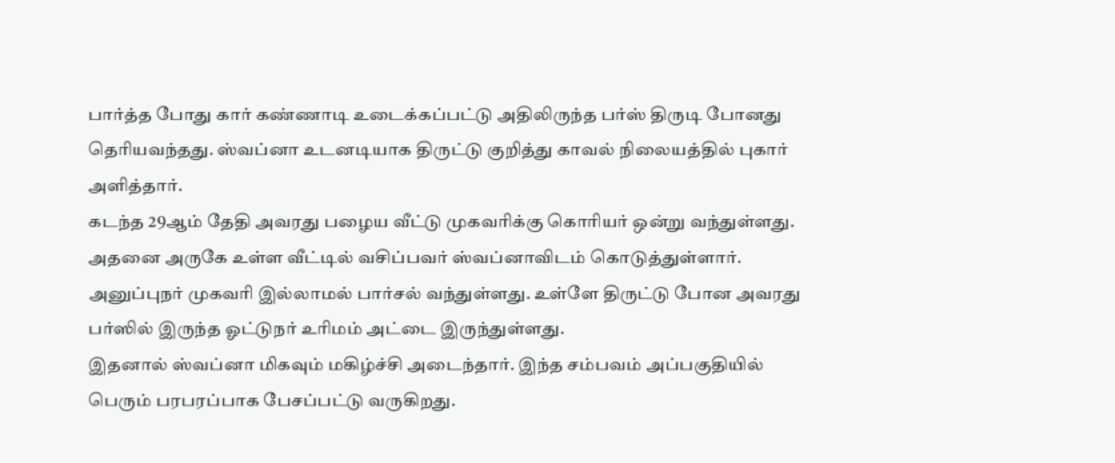பார்த்த போது கார் கண்ணாடி உடைக்கப்பட்டு அதிலிருந்த பர்ஸ் திருடி போனது தெரியவந்தது. ஸ்வப்னா உடனடியாக திருட்டு குறித்து காவல் நிலையத்தில் புகார் அளித்தார்.
கடந்த 29ஆம் தேதி அவரது பழைய வீட்டு முகவரிக்கு கொரியர் ஒன்று வந்துள்ளது. அதனை அருகே உள்ள வீட்டில் வசிப்பவர் ஸ்வப்னாவிடம் கொடுத்துள்ளார். அனுப்புநர் முகவரி இல்லாமல் பார்சல் வந்துள்ளது. உள்ளே திருட்டு போன அவரது பர்ஸில் இருந்த ஓட்டுநர் உரிமம் அட்டை இருந்துள்ளது.
இதனால் ஸ்வப்னா மிகவும் மகிழ்ச்சி அடைந்தார். இந்த சம்பவம் அப்பகுதியில் பெரும் பரபரப்பாக பேசப்பட்டு வருகிறது.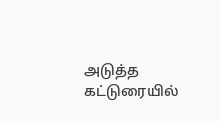அடுத்த கட்டுரையில்